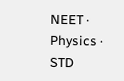NEET · Physics · STD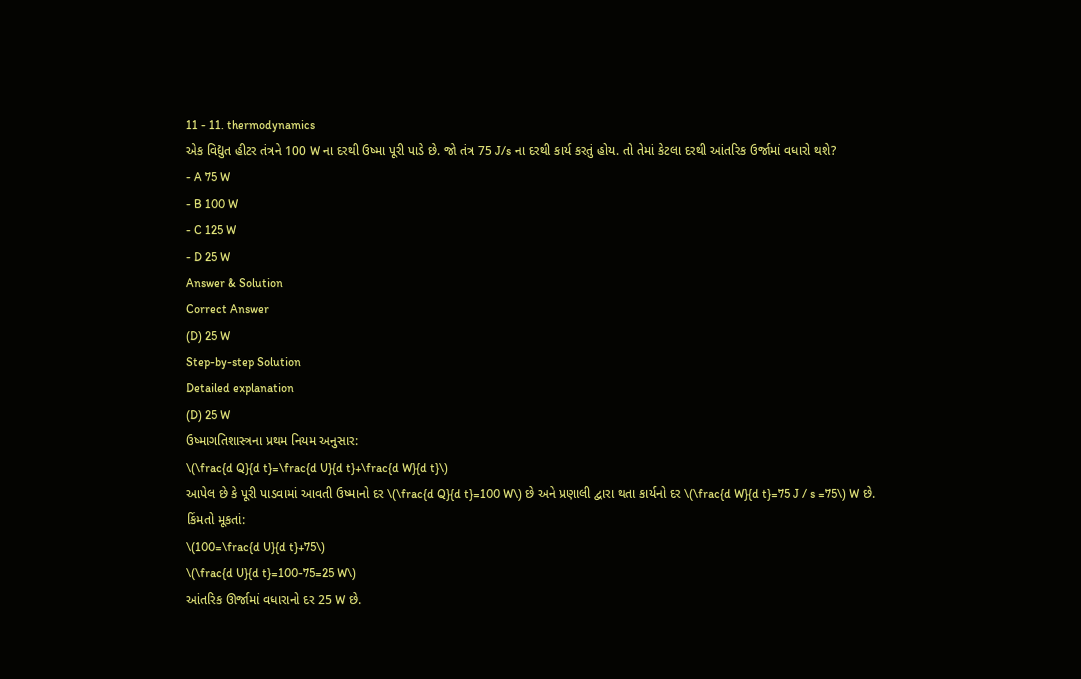11 - 11. thermodynamics
એક વિદ્યુત હીટર તંત્રને 100 W ના દરથી ઉષ્મા પૂરી પાડે છે. જો તંત્ર 75 J/s ના દરથી કાર્ય કરતું હોય. તો તેમાં કેટલા દરથી આંતરિક ઉર્જામાં વધારો થશે?
- A 75 W
- B 100 W
- C 125 W
- D 25 W
Answer & Solution
Correct Answer
(D) 25 W
Step-by-step Solution
Detailed explanation
(D) 25 W
ઉષ્માગતિશાસ્ત્રના પ્રથમ નિયમ અનુસાર:
\(\frac{d Q}{d t}=\frac{d U}{d t}+\frac{d W}{d t}\)
આપેલ છે કે પૂરી પાડવામાં આવતી ઉષ્માનો દર \(\frac{d Q}{d t}=100 W\) છે અને પ્રણાલી દ્વારા થતા કાર્યનો દર \(\frac{d W}{d t}=75 J / s =75\) W છે.
કિંમતો મૂકતાં:
\(100=\frac{d U}{d t}+75\)
\(\frac{d U}{d t}=100-75=25 W\)
આંતરિક ઊર્જામાં વધારાનો દર 25 W છે.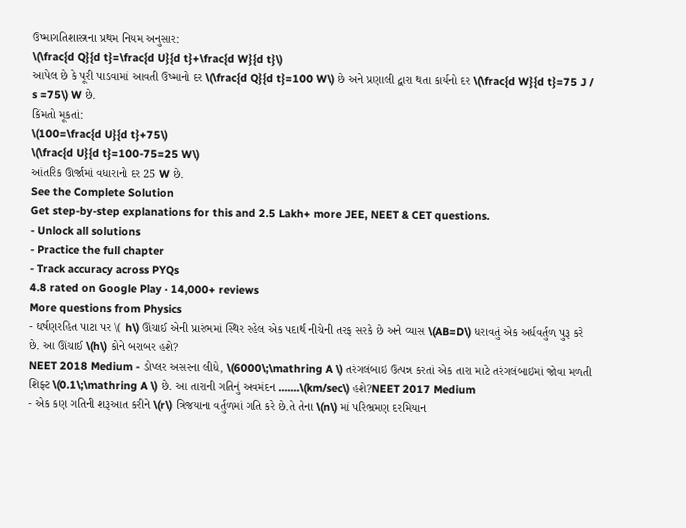ઉષ્માગતિશાસ્ત્રના પ્રથમ નિયમ અનુસાર:
\(\frac{d Q}{d t}=\frac{d U}{d t}+\frac{d W}{d t}\)
આપેલ છે કે પૂરી પાડવામાં આવતી ઉષ્માનો દર \(\frac{d Q}{d t}=100 W\) છે અને પ્રણાલી દ્વારા થતા કાર્યનો દર \(\frac{d W}{d t}=75 J / s =75\) W છે.
કિંમતો મૂકતાં:
\(100=\frac{d U}{d t}+75\)
\(\frac{d U}{d t}=100-75=25 W\)
આંતરિક ઊર્જામાં વધારાનો દર 25 W છે.
See the Complete Solution
Get step-by-step explanations for this and 2.5 Lakh+ more JEE, NEET & CET questions.
- Unlock all solutions
- Practice the full chapter
- Track accuracy across PYQs
4.8 rated on Google Play · 14,000+ reviews
More questions from Physics
- ઘર્ષણરહિત પાટા પર \( h\) ઊંચાઈ એની પ્રારંભમાં સ્થિર રહેલ એક પદાર્થ નીચેની તરફ સરકે છે અને વ્યાસ \(AB=D\) ધરાવતું એક અર્ધવર્તુળ પુરૂ કરે છે. આ ઊંચાઈ \(h\) કોને બરાબર હશે?
NEET 2018 Medium - ડોપ્લર અસરના લીધે, \(6000\;\mathring A \) તરંગલંબાઇ ઉત્પન્ન કરતાં એક તારા માટે તરંગલંબાઇમાં જોવા મળતી શિફ્ટ \(0.1\;\mathring A \) છે. આ તારાની ગતિનું અવમંદન .......\(km/sec\) હશે?NEET 2017 Medium
- એક કણ ગતિની શરૂઆત કરીને \(r\) ત્રિજયાના વર્તુળમાં ગતિ કરે છે.તે તેના \(n\) માં પરિભ્રમણ દરમિયાન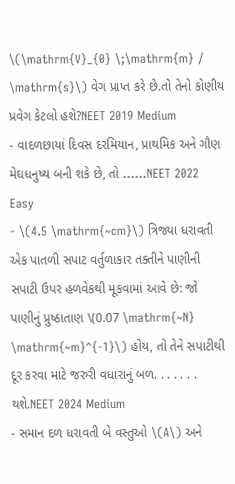\(\mathrm{V}_{0} \;\mathrm{m} / \mathrm{s}\) વેગ પ્રાપ્ત કરે છે.તો તેનો કોણીય પ્રવેગ કેટલો હશે?NEET 2019 Medium
- વાદળછાયાં દિવસ દરમિયાન, પ્રાથમિક અને ગૌણ મેઘધનુષ્ય બની શકે છે, તો ......NEET 2022 Easy
- \(4.5 \mathrm{~cm}\) ત્રિજ્યા ધરાવતી એક પાતળી સપાટ વર્તુળાકાર તક્તીને પાણીની સપાટી ઉપર હળવેકથી મૂકવામાં આવે છે: જો પાણીનું પ્રુષ્ઠાતાણ \(0.07 \mathrm{~N} \mathrm{~m}^{-1}\) હોય, તો તેને સપાટીથી દૂર કરવા માટે જરુરી વધારાનું બળ. . . . . . . થશે.NEET 2024 Medium
- સમાન દળ ધરાવતી બે વસ્તુઓ \(A\) અને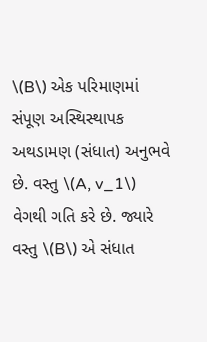\(B\) એક પરિમાણમાં સંપૂણ અસ્થિસ્થાપક અથડામણ (સંધાત) અનુભવે છે. વસ્તુ \(A, v_1\) વેગથી ગતિ કરે છે. જ્યારે વસ્તુ \(B\) એ સંધાત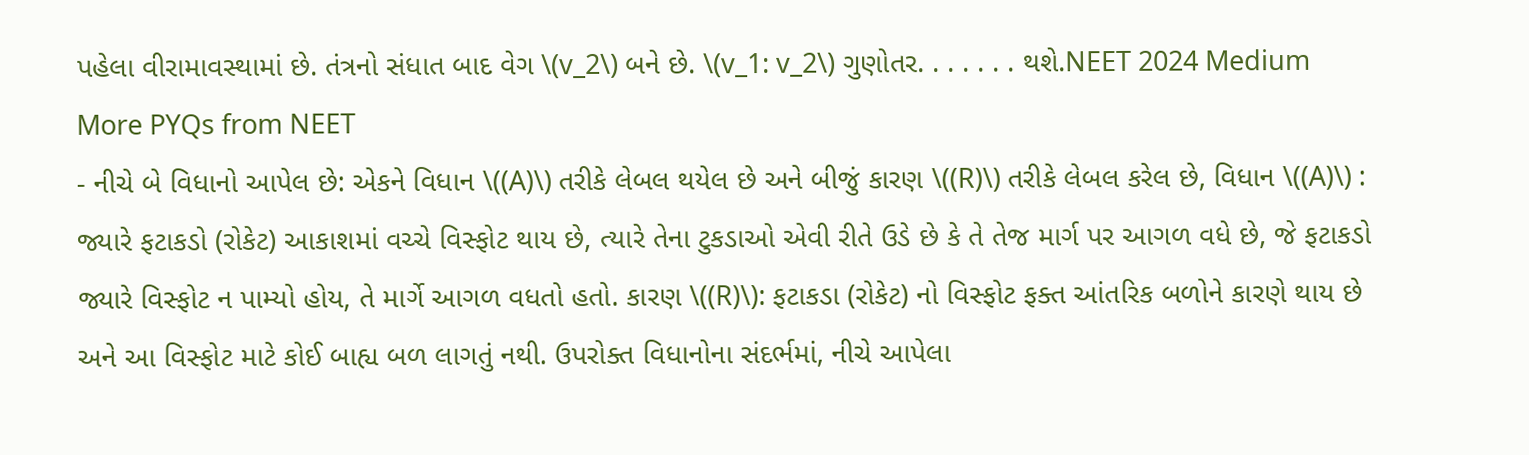પહેલા વીરામાવસ્થામાં છે. તંત્રનો સંધાત બાદ વેગ \(v_2\) બને છે. \(v_1: v_2\) ગુણોતર. . . . . . . થશે.NEET 2024 Medium
More PYQs from NEET
- નીચે બે વિધાનો આપેલ છે: એકને વિધાન \((A)\) તરીકે લેબલ થયેલ છે અને બીજું કારણ \((R)\) તરીકે લેબલ કરેલ છે, વિધાન \((A)\) : જ્યારે ફટાકડો (રોકેટ) આકાશમાં વચ્ચે વિસ્ફોટ થાય છે, ત્યારે તેના ટુકડાઓ એવી રીતે ઉડે છે કે તે તેજ માર્ગ પર આગળ વધે છે, જે ફટાકડો જ્યારે વિસ્ફોટ ન પામ્યો હોય, તે માર્ગે આગળ વધતો હતો. કારણ \((R)\): ફટાકડા (રોકેટ) નો વિસ્ફોટ ફક્ત આંતરિક બળોને કારણે થાય છે અને આ વિસ્ફોટ માટે કોઈ બાહ્ય બળ લાગતું નથી. ઉપરોક્ત વિધાનોના સંદર્ભમાં, નીચે આપેલા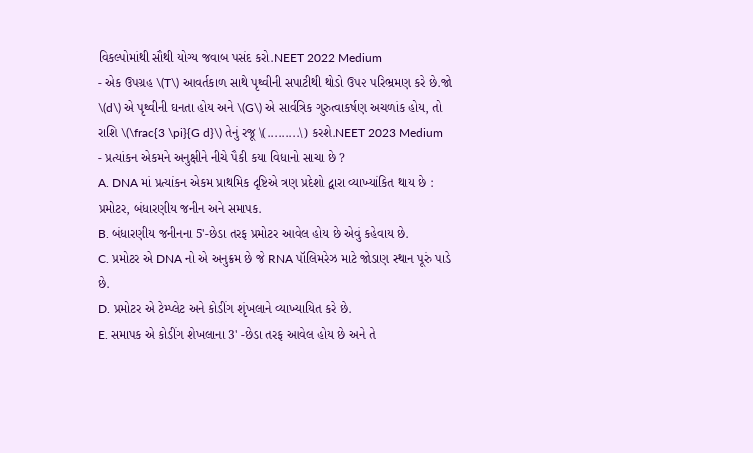વિકલ્પોમાંથી સૌથી યોગ્ય જવાબ પસંદ કરો.NEET 2022 Medium
- એક ઉપગ્રહ \(T\) આવર્તકાળ સાથે પૃથ્વીની સપાટીથી થોડો ઉ૫૨ પરિભ્રમણ કરે છે.જો \(d\) એ પૃથ્વીની ઘનતા હોય અને \(G\) એ સાર્વત્રિક ગુરુત્વાકર્ષણ અચળાંક હોય, તો રાશિ \(\frac{3 \pi}{G d}\) તેનું રજૂ \(.........\) કરશે.NEET 2023 Medium
- પ્રત્યાંકન એકમને અનુક્ષીને નીચે પૈકી કયા વિધાનો સાચા છે ?
A. DNA માં પ્રત્યાંકન એકમ પ્રાથમિક દૃષ્ટિએ ત્રણ પ્રદેશો દ્વારા વ્યાખ્યાંકિત થાય છે : પ્રમોટર, બંધારણીય જનીન અને સમાપક.
B. બંધારણીય જનીનના 5'-છેડા તરફ પ્રમોટર આવેલ હોય છે એવું કહેવાય છે.
C. પ્રમોટર એ DNA નો એ અનુક્રમ છે જે RNA પૉલિમરેઝ માટે જોડાણ સ્થાન પૂરું પાડે છે.
D. પ્રમોટર એ ટેમ્પ્લેટ અને કોડીંગ શૃંખલાને વ્યાખ્યાયિત કરે છે.
E. સમાપક એ કોડીંગ શેખલાના 3' -છેડા તરફ આવેલ હોય છે અને તે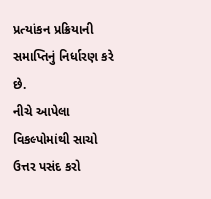પ્રત્યાંકન પ્રક્રિયાની સમાપ્તિનું નિર્ધારણ કરે છે.
નીચે આપેલા વિકલ્પોમાંથી સાચો ઉત્તર પસંદ કરો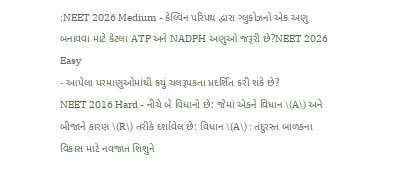:NEET 2026 Medium - કેલ્વિન પરિપથ દ્વારા ગ્લુકોઝનો એક અણુ બનાવવા માટે કેટલા ATP અને NADPH અણુઓ જરૂરી છે?NEET 2026 Easy
- આપેલા પરમાણુઓમાંથી કયું ચલરૂપકતા પ્રદર્શિત કરી શકે છે?
NEET 2016 Hard - નીચે બે વિધાનો છે: જેમાં એકને વિધાન \(A\) અને બીજાને કારણ \(R\) તરીકે દર્શાવેલ છે: વિધાન \(A\) : તંદુરસ્ત બાળકના વિકાસ માટે નવજાત શિશુને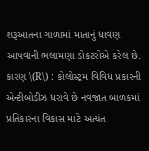શરૂઆતના ગાળામાં માતાનું ધાવણ આપવાની ભલામણા ડોકટરોએ કરેલ છે. કારણ \(R\) : કોલોસ્ટ્રમ વિવિધ પ્રકારની એન્ટીબોડીઝ ધરાવે છે નવજાત બાળકમાં પ્રતિકારના વિકાસ માટે અત્યંત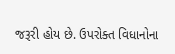જરૂરી હોય છે. ઉપરોક્ત વિધાનોના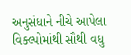અનુસંધાને નીચે આપેલા વિક્લ્પોમાંથી સૌથી વધુ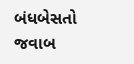બંધબેસતો જવાબ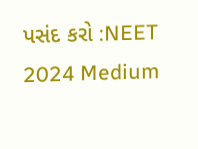પસંદ કરો :NEET 2024 Medium